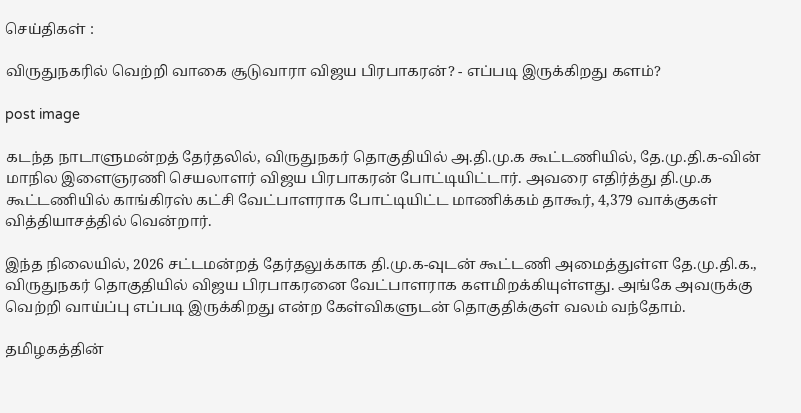செய்திகள் :

விருதுநகரில் வெற்றி வாகை சூடுவாரா விஜய பிரபாகரன்? - எப்படி இருக்கிறது களம்?

post image

கடந்த நாடாளுமன்றத் தேர்தலில், விருதுநகர் தொகுதியில் அ.தி.மு.க கூட்டணியில், தே.மு.தி.க-வின் மாநில இளைஞரணி செயலாளர் விஜய பிரபாகரன் போட்டியிட்டார். அவரை எதிர்த்து தி.மு.க கூட்டணியில் காங்கிரஸ் கட்சி வேட்பாளராக போட்டியிட்ட மாணிக்கம் தாகூர், 4,379 வாக்குகள் வித்தியாசத்தில் வென்றார்.

இந்த நிலையில், 2026 சட்டமன்றத் தேர்தலுக்காக தி.மு.க-வுடன் கூட்டணி அமைத்துள்ள தே.மு.தி.க., விருதுநகர் தொகுதியில் விஜய பிரபாகரனை வேட்பாளராக களமிறக்கியுள்ளது. அங்கே அவருக்கு வெற்றி வாய்ப்பு எப்படி இருக்கிறது என்ற கேள்விகளுடன் தொகுதிக்குள் வலம் வந்தோம்.

தமிழகத்தின்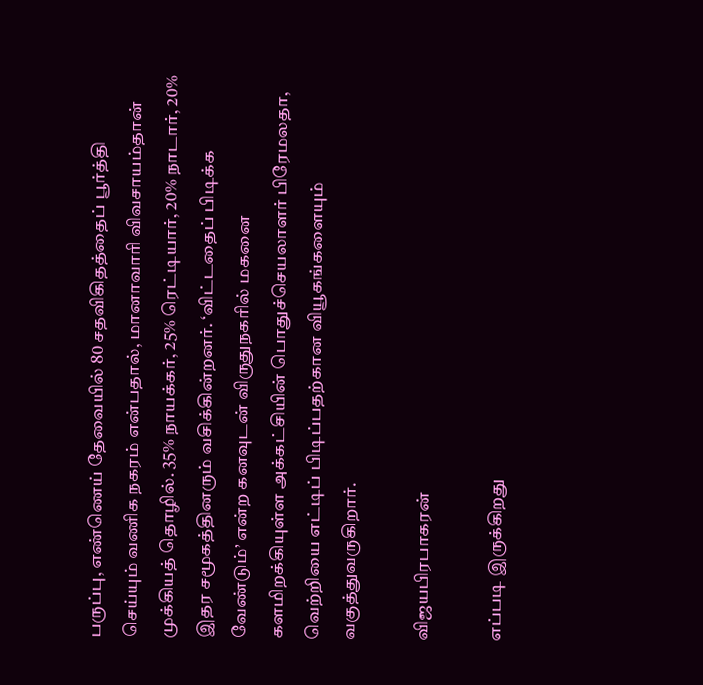பருப்பு, எண்ணெய் தேவையில் 80 சதவிகிதத்தைப் பூர்த்தி செய்யும் வணிக நகரம் என்பதால், மானாவாரி விவசாயம்தான் முக்கியத் தொழில். 35% நாயக்கர், 25% ரெட்டியார், 20% நாடார், 20% இதர சமூகத்தினரும் வசிக்கின்றனர். ‘விட்டதைப் பிடிக்க வேண்டும்’ என்ற கனவுடன் விருதுநகரில் மகனை களமிறக்கியுள்ள அக்கட்சியின் பொதுச்செயலாளர் பிரேமலதா, வெற்றியை எட்டிப் பிடிப்பதற்கான வியூகங்களையும் வகுத்துவருகிறார்.

விஜயபிரபாகரன்

எப்படி இருக்கிறது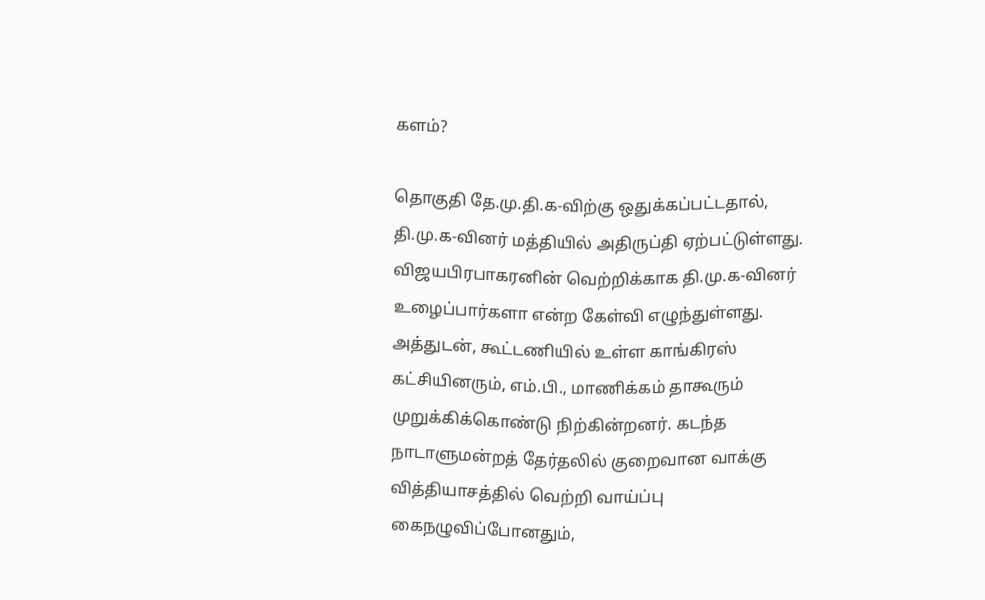களம்?

தொகுதி தே.மு.தி.க-விற்கு ஒதுக்கப்பட்டதால், தி.மு.க-வினர் மத்தியில் அதிருப்தி ஏற்பட்டுள்ளது. விஜயபிரபாகரனின் வெற்றிக்காக தி.மு.க-வினர் உழைப்பார்களா என்ற கேள்வி எழுந்துள்ளது. அத்துடன், கூட்டணியில் உள்ள காங்கிரஸ் கட்சியினரும், எம்.பி., மாணிக்கம் தாகூரும் முறுக்கிக்கொண்டு நிற்கின்றனர். கடந்த நாடாளுமன்றத் தேர்தலில் குறைவான வாக்கு வித்தியாசத்தில் வெற்றி வாய்ப்பு கைநழுவிப்போனதும்,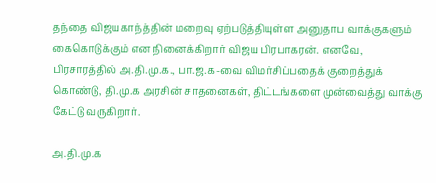தந்தை விஜயகாந்த்தின் மறைவு ஏற்படுத்தியுள்ள அனுதாப வாக்குகளும் கைகொடுக்கும் என நினைக்கிறார் விஜய பிரபாகரன். எனவே, பிரசாரத்தில் அ.தி.மு.க., பா.ஜ.க-வை விமர்சிப்பதைக் குறைத்துக் கொண்டு, தி.மு.க அரசின் சாதனைகள், திட்டங்களை முன்வைத்து வாக்கு கேட்டு வருகிறார்.

அ.தி.மு.க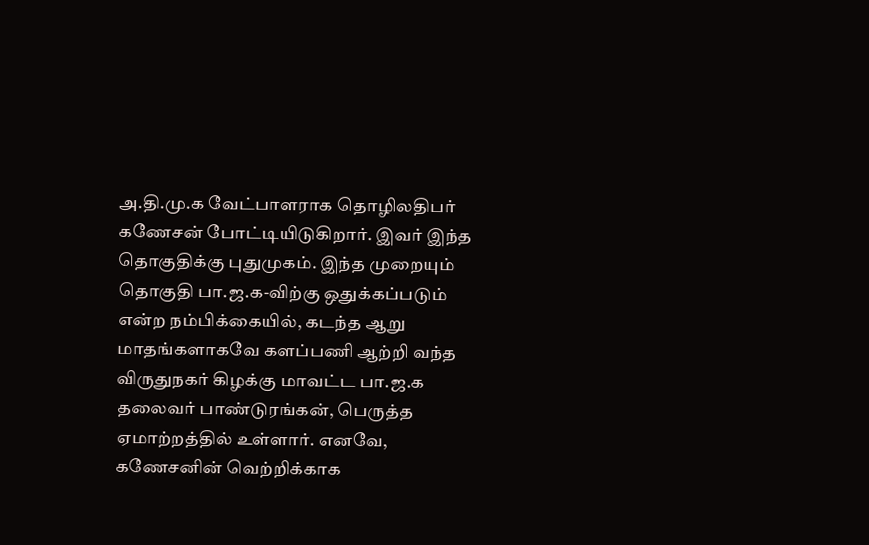அ.தி.மு.க வேட்பாளராக தொழிலதிபர் கணேசன் போட்டியிடுகிறார். இவர் இந்த தொகுதிக்கு புதுமுகம். இந்த முறையும் தொகுதி பா.ஜ.க-விற்கு ஒதுக்கப்படும் என்ற நம்பிக்கையில், கடந்த ஆறு மாதங்களாகவே களப்பணி ஆற்றி வந்த விருதுநகர் கிழக்கு மாவட்ட பா.ஜ.க தலைவர் பாண்டுரங்கன், பெருத்த ஏமாற்றத்தில் உள்ளார். எனவே, கணேசனின் வெற்றிக்காக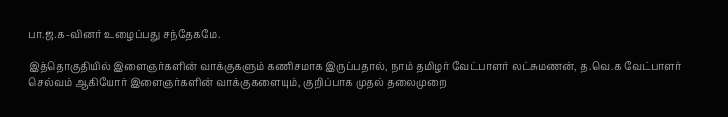பா.ஜ.க-வினர் உழைப்பது சந்தேகமே.

இத்தொகுதியில் இளைஞர்களின் வாக்குகளும் கணிசமாக இருப்பதால், நாம் தமிழர் வேட்பாளர் லட்சுமணன், த.வெ.க வேட்பாளர் செல்வம் ஆகியோர் இளைஞர்களின் வாக்குகளையும், குறிப்பாக முதல் தலைமுறை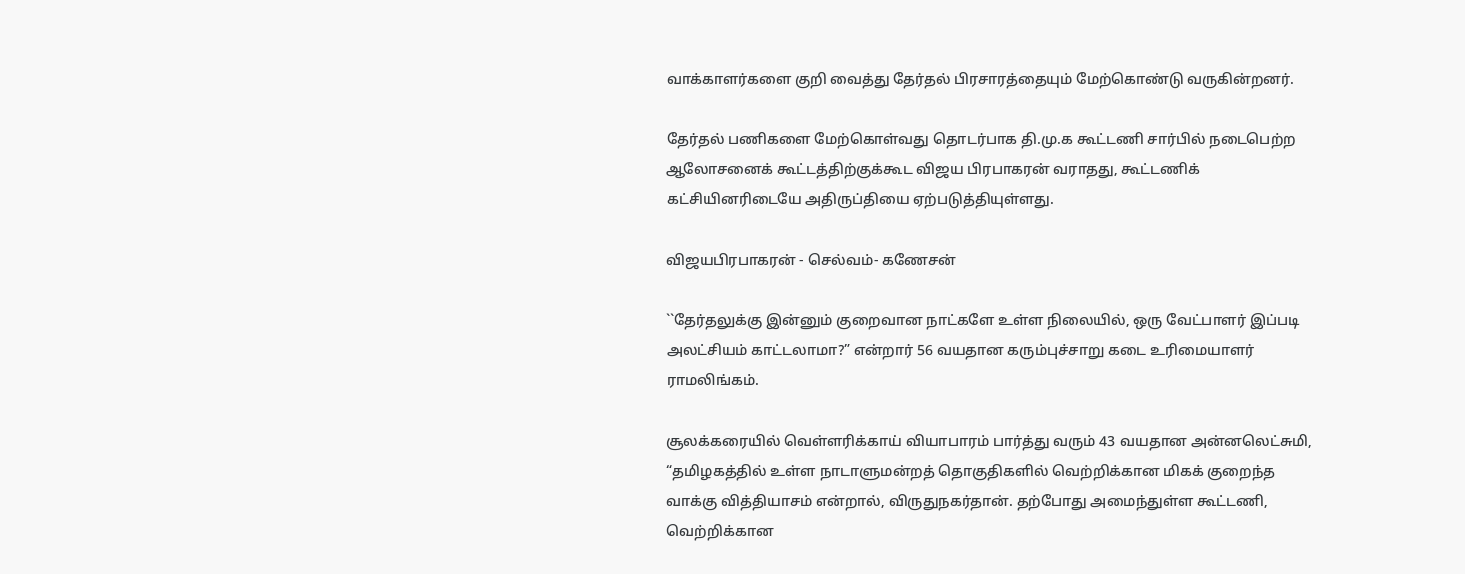வாக்காளர்களை குறி வைத்து தேர்தல் பிரசாரத்தையும் மேற்கொண்டு வருகின்றனர்.

தேர்தல் பணிகளை மேற்கொள்வது தொடர்பாக தி.மு.க கூட்டணி சார்பில் நடைபெற்ற ஆலோசனைக் கூட்டத்திற்குக்கூட விஜய பிரபாகரன் வராதது, கூட்டணிக் கட்சியினரிடையே அதிருப்தியை ஏற்படுத்தியுள்ளது.

விஜயபிரபாகரன் - செல்வம்- கணேசன்

``தேர்தலுக்கு இன்னும் குறைவான நாட்களே உள்ள நிலையில், ஒரு வேட்பாளர் இப்படி அலட்சியம் காட்டலாமா?” என்றார் 56 வயதான கரும்புச்சாறு கடை உரிமையாளர் ராமலிங்கம்.

சூலக்கரையில் வெள்ளரிக்காய் வியாபாரம் பார்த்து வரும் 43 வயதான அன்னலெட்சுமி, “தமிழகத்தில் உள்ள நாடாளுமன்றத் தொகுதிகளில் வெற்றிக்கான மிகக் குறைந்த  வாக்கு வித்தியாசம் என்றால், விருதுநகர்தான். தற்போது அமைந்துள்ள கூட்டணி, வெற்றிக்கான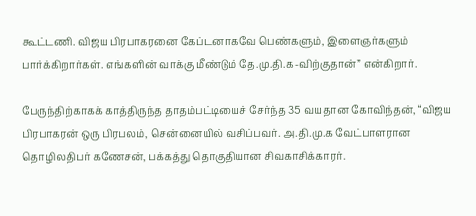கூட்டணி. விஜய பிரபாகரனை கேப்டனாகவே பெண்களும், இளைஞர்களும் பார்க்கிறார்கள். எங்களின் வாக்கு மீண்டும் தே.மு.தி.க-விற்குதான்” என்கிறார்.

பேருந்திற்காகக் காத்திருந்த தாதம்பட்டியைச் சேர்ந்த 35 வயதான கோவிந்தன், “விஜய பிரபாகரன் ஒரு பிரபலம், சென்னையில் வசிப்பவர். அ.தி.மு.க வேட்பாளரான தொழிலதிபர் கணேசன், பக்கத்து தொகுதியான சிவகாசிக்காரர்.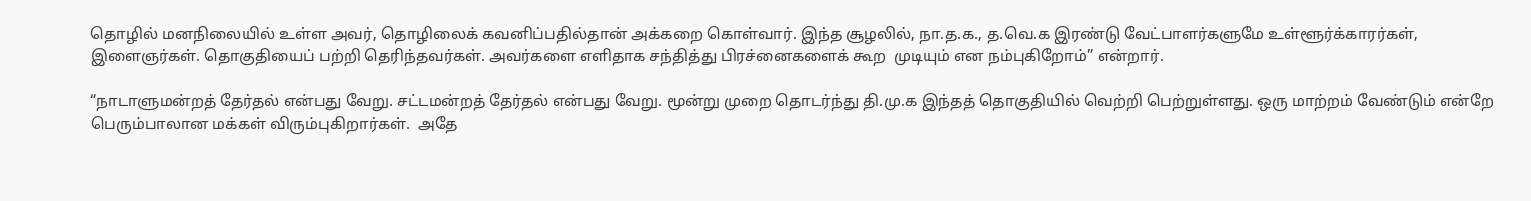தொழில் மனநிலையில் உள்ள அவர், தொழிலைக் கவனிப்பதில்தான் அக்கறை கொள்வார். இந்த சூழலில், நா.த.க., த.வெ.க இரண்டு வேட்பாளர்களுமே உள்ளூர்க்காரர்கள், இளைஞர்கள். தொகுதியைப் பற்றி தெரிந்தவர்கள். அவர்களை எளிதாக சந்தித்து பிரச்னைகளைக் கூற  முடியும் என நம்புகிறோம்” என்றார்.

“நாடாளுமன்றத் தேர்தல் என்பது வேறு. சட்டமன்றத் தேர்தல் என்பது வேறு. மூன்று முறை தொடர்ந்து தி.மு.க இந்தத் தொகுதியில் வெற்றி பெற்றுள்ளது. ஒரு மாற்றம் வேண்டும் என்றே பெரும்பாலான மக்கள் விரும்புகிறார்கள்.  அதே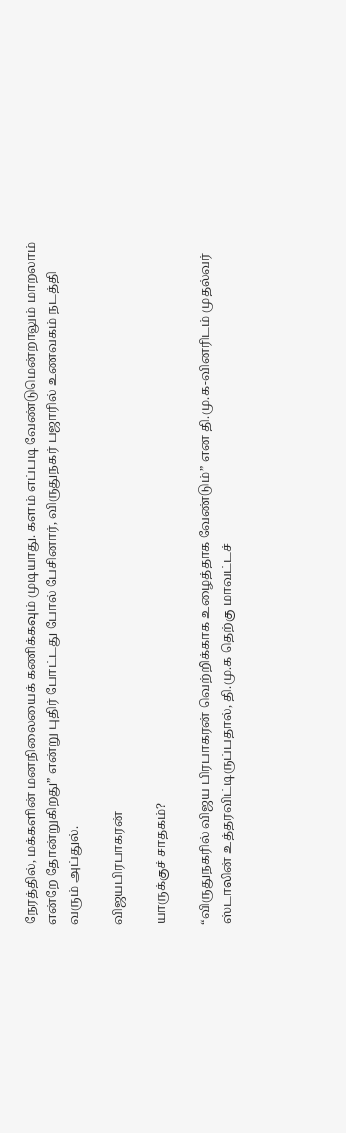நேரத்தில், மக்களின் மனநிலையைக் கணிக்கவும் முடியாது. களம் எப்படி வேண்டுமென்றாலும் மாறலாம் என்றே தோன்றுகிறது” என்று புதிர் போட்டது போல் பேசினார், விருதுநகர் பஜாரில் உணவகம் நடத்தி வரும் அப்துல்.

விஜயபிரபாகரன்

யாருக்குச் சாதகம்?

“விருதுநகரில் விஜய பிரபாகரன் வெற்றிக்காக உழைத்தாக வேண்டும்” என தி.மு.க-வினரிடம் முதல்வர் ஸ்டாலின் உத்தரவிட்டிருப்பதால், தி.மு.க தெற்கு மாவட்டச்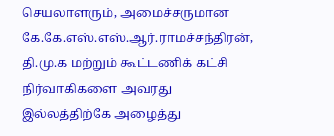செயலாளரும், அமைச்சருமான கே.கே.எஸ்.எஸ்.ஆர்.ராமச்சந்திரன், தி.மு.க மற்றும் கூட்டணிக் கட்சி நிர்வாகிகளை அவரது இல்லத்திற்கே அழைத்து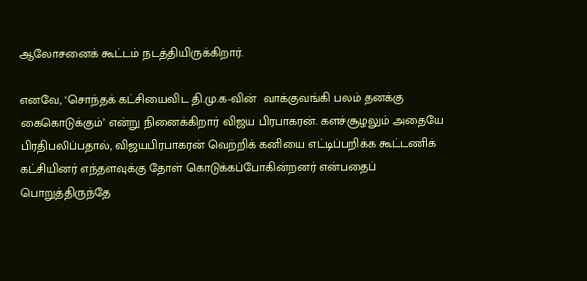ஆலோசனைக் கூட்டம் நடத்தியிருக்கிறார்.

எனவே, ‘சொந்தக் கட்சியைவிட தி.மு.க-வின்  வாக்குவங்கி பலம் தனக்கு கைகொடுக்கும்’ என்று நினைக்கிறார் விஜய பிரபாகரன். களச்சூழலும் அதையே பிரதிபலிப்பதால், விஜயபிரபாகரன் வெற்றிக் கனியை எட்டிப்பறிக்க கூட்டணிக் கட்சியினர் எந்தளவுக்கு தோள் கொடுக்கப்போகின்றனர் என்பதைப் பொறுத்திருந்தே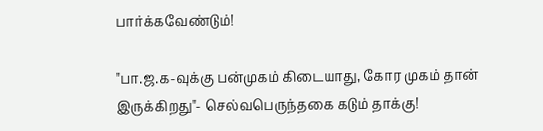பார்க்கவேண்டும்!

"பா.ஜ.க-வுக்கு பன்முகம் கிடையாது, கோர முகம் தான் இருக்கிறது"- செல்வபெருந்தகை கடும் தாக்கு!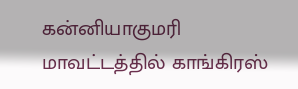கன்னியாகுமரி மாவட்டத்தில் காங்கிரஸ்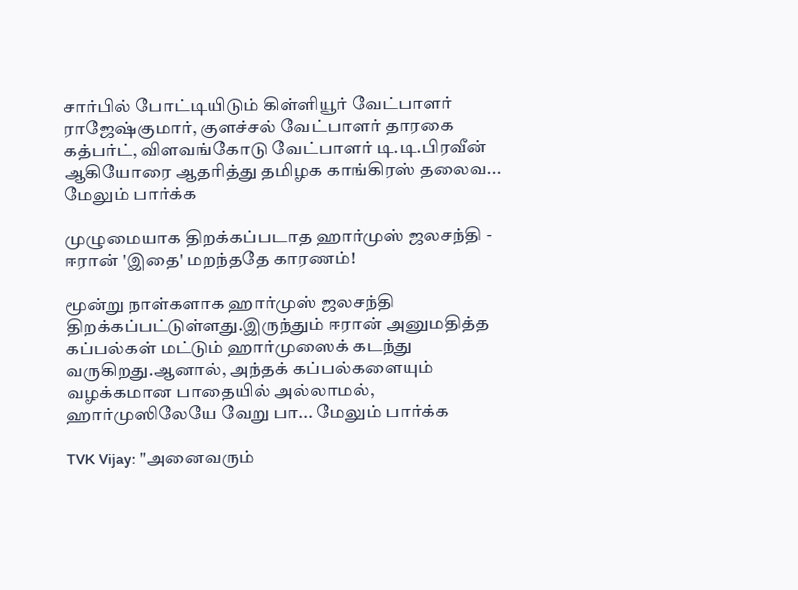சார்பில் போட்டியிடும் கிள்ளியூர் வேட்பாளர் ராஜேஷ்குமார், குளச்சல் வேட்பாளர் தாரகை கத்பர்ட், விளவங்கோடு வேட்பாளர் டி.டி.பிரவீன் ஆகியோரை ஆதரித்து தமிழக காங்கிரஸ் தலைவ... மேலும் பார்க்க

முழுமையாக திறக்கப்படாத ஹார்முஸ் ஜலசந்தி - ஈரான் 'இதை' மறந்ததே காரணம்!

மூன்று நாள்களாக ஹார்முஸ் ஜலசந்தி திறக்கப்பட்டுள்ளது.இருந்தும் ஈரான் அனுமதித்த கப்பல்கள் மட்டும் ஹார்முஸைக் கடந்து வருகிறது‌.ஆனால், அந்தக் கப்பல்களையும் வழக்கமான பாதையில் அல்லாமல், ஹார்முஸிலேயே வேறு பா... மேலும் பார்க்க

TVK Vijay: "அனைவரும்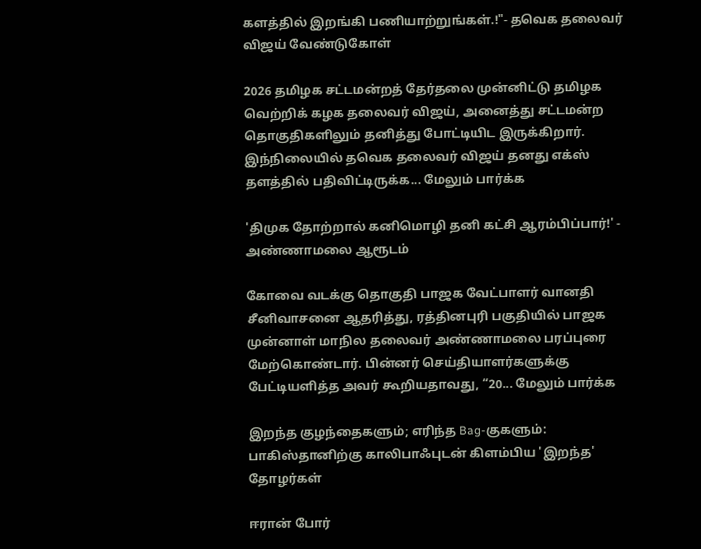களத்தில் இறங்கி பணியாற்றுங்கள்.!"- தவெக தலைவர் விஜய் வேண்டுகோள்

2026 தமிழக சட்டமன்றத் தேர்தலை முன்னிட்டு தமிழக வெற்றிக் கழக தலைவர் விஜய், அனைத்து சட்டமன்ற தொகுதிகளிலும் தனித்து போட்டியிட இருக்கிறார். இந்நிலையில் தவெக தலைவர் விஜய் தனது எக்ஸ் தளத்தில் பதிவிட்டிருக்க... மேலும் பார்க்க

'திமுக தோற்றால் கனிமொழி தனி கட்சி ஆரம்பிப்பார்!' - அண்ணாமலை ஆரூடம்

கோவை வடக்கு தொகுதி பாஜக வேட்பாளர் வானதி சீனிவாசனை ஆதரித்து, ரத்தினபுரி பகுதியில் பாஜக முன்னாள் மாநில தலைவர் அண்ணாமலை பரப்புரை மேற்கொண்டார். பின்னர் செய்தியாளர்களுக்கு பேட்டியளித்த அவர் கூறியதாவது, “20... மேலும் பார்க்க

இறந்த குழந்தைகளும்; எரிந்த Bag-குகளும்: பாகிஸ்தானிற்கு காலிபாஃபுடன் கிளம்பிய 'இறந்த' தோழர்கள்

ஈரான் போர்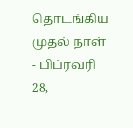தொடங்கிய முதல் நாள் - பிப்ரவரி 28,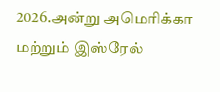2026.அன்று அமெரிக்கா மற்றும் இஸ்ரேல்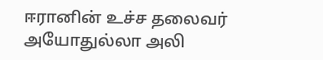ஈரானின் உச்ச தலைவர் அயோதுல்லா அலி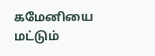கமேனியை மட்டும்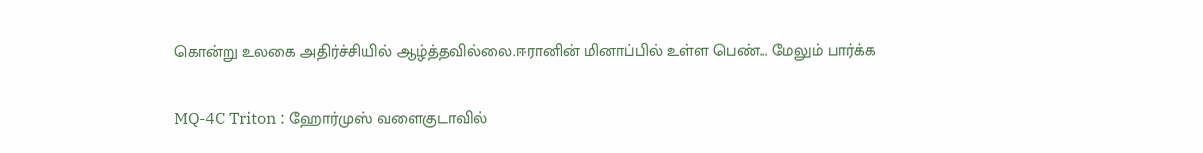கொன்று உலகை அதிர்ச்சியில் ஆழ்த்தவில்லை.ஈரானின் மினாப்பில் உள்ள பெண்... மேலும் பார்க்க

MQ-4C Triton : ஹோர்முஸ் வளைகுடாவில்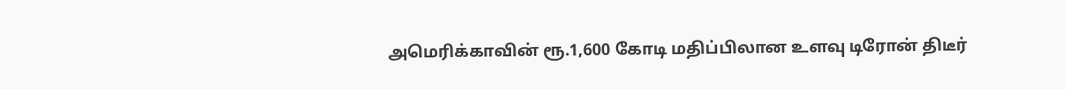அமெரிக்காவின் ரூ.1,600 கோடி மதிப்பிலான உளவு டிரோன் திடீர்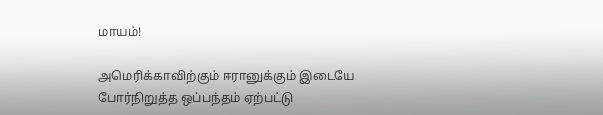மாயம்!

அமெரிக்காவிற்கும் ஈரானுக்கும் இடையே போர்நிறுத்த ஒப்பந்தம் ஏற்பட்டு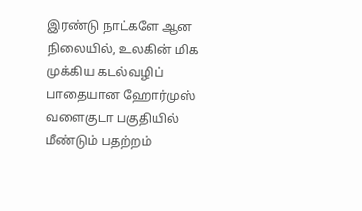இரண்டு நாட்களே ஆன நிலையில், உலகின் மிக முக்கிய கடல்வழிப் பாதையான ஹோர்முஸ் வளைகுடா பகுதியில் மீண்டும் பதற்றம்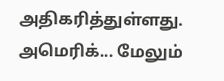அதிகரித்துள்ளது. அமெரிக்... மேலும்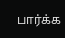பார்க்க